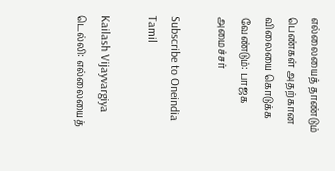எல்லையைத் தாண்டும் பெண்கள் அதற்கான விலையை கொடுக்க வேண்டும்: பாஜக அமைச்சர்

Subscribe to Oneindia Tamil

Kailash Vijayvargiya
டெல்லி: எல்லையைத்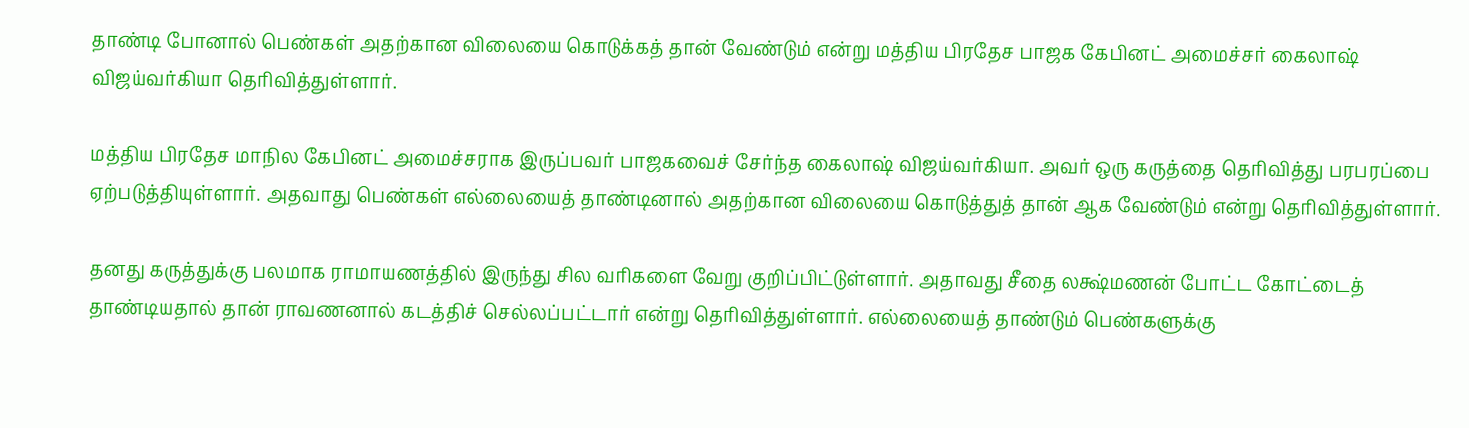தாண்டி போனால் பெண்கள் அதற்கான விலையை கொடுக்கத் தான் வேண்டும் என்று மத்திய பிரதேச பாஜக கேபினட் அமைச்சர் கைலாஷ் விஜய்வர்கியா தெரிவித்துள்ளார்.

மத்திய பிரதேச மாநில கேபினட் அமைச்சராக இருப்பவர் பாஜகவைச் சேர்ந்த கைலாஷ் விஜய்வர்கியா. அவர் ஒரு கருத்தை தெரிவித்து பரபரப்பை ஏற்படுத்தியுள்ளார். அதவாது பெண்கள் எல்லையைத் தாண்டினால் அதற்கான விலையை கொடுத்துத் தான் ஆக வேண்டும் என்று தெரிவித்துள்ளார்.

தனது கருத்துக்கு பலமாக ராமாயணத்தில் இருந்து சில வரிகளை வேறு குறிப்பிட்டுள்ளார். அதாவது சீதை லக்ஷ்மணன் போட்ட கோட்டைத் தாண்டியதால் தான் ராவணனால் கடத்திச் செல்லப்பட்டார் என்று தெரிவித்துள்ளார். எல்லையைத் தாண்டும் பெண்களுக்கு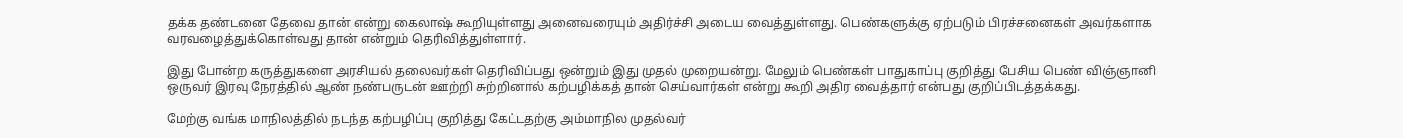தக்க தண்டனை தேவை தான் என்று கைலாஷ் கூறியுள்ளது அனைவரையும் அதிர்ச்சி அடைய வைத்துள்ளது. பெண்களுக்கு ஏற்படும் பிரச்சனைகள் அவர்களாக வரவழைத்துக்கொள்வது தான் என்றும் தெரிவித்துள்ளார்.

இது போன்ற கருத்துகளை அரசியல் தலைவர்கள் தெரிவிப்பது ஒன்றும் இது முதல் முறையன்று. மேலும் பெண்கள் பாதுகாப்பு குறித்து பேசிய பெண் விஞ்ஞானி ஒருவர் இரவு நேரத்தில் ஆண் நண்பருடன் ஊற்றி சுற்றினால் கற்பழிக்கத் தான் செய்வார்கள் என்று கூறி அதிர வைத்தார் என்பது குறிப்பிடத்தக்கது.

மேற்கு வங்க மாநிலத்தில் நடந்த கற்பழிப்பு குறித்து கேட்டதற்கு அம்மாநில முதல்வர்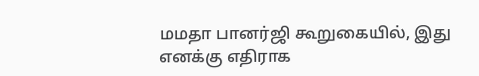மமதா பானர்ஜி கூறுகையில், இது எனக்கு எதிராக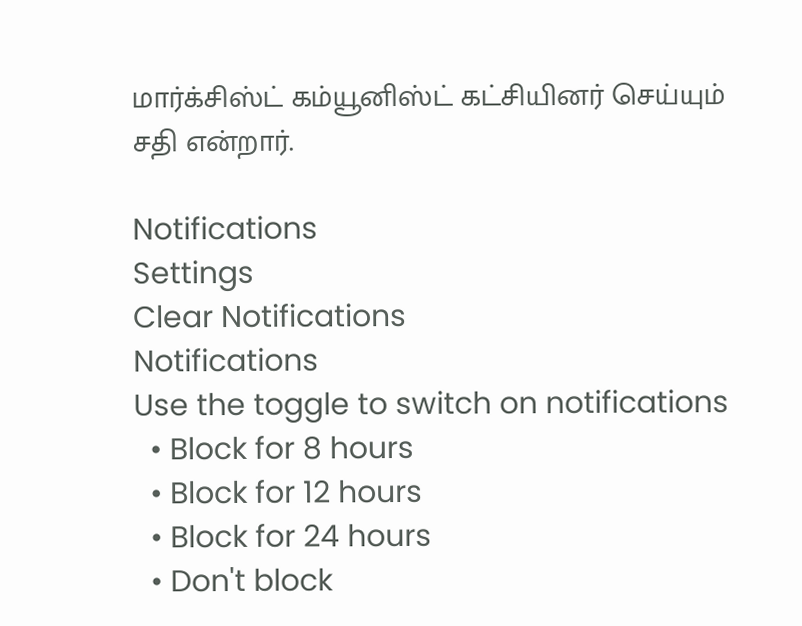மார்க்சிஸ்ட் கம்யூனிஸ்ட் கட்சியினர் செய்யும் சதி என்றார்.

Notifications
Settings
Clear Notifications
Notifications
Use the toggle to switch on notifications
  • Block for 8 hours
  • Block for 12 hours
  • Block for 24 hours
  • Don't block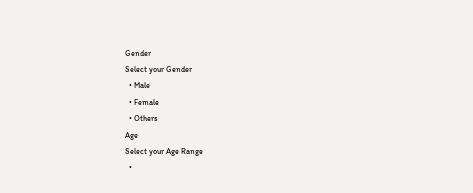Gender
Select your Gender
  • Male
  • Female
  • Others
Age
Select your Age Range
  •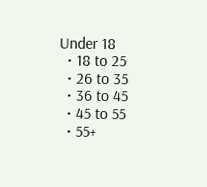Under 18
  • 18 to 25
  • 26 to 35
  • 36 to 45
  • 45 to 55
  • 55+